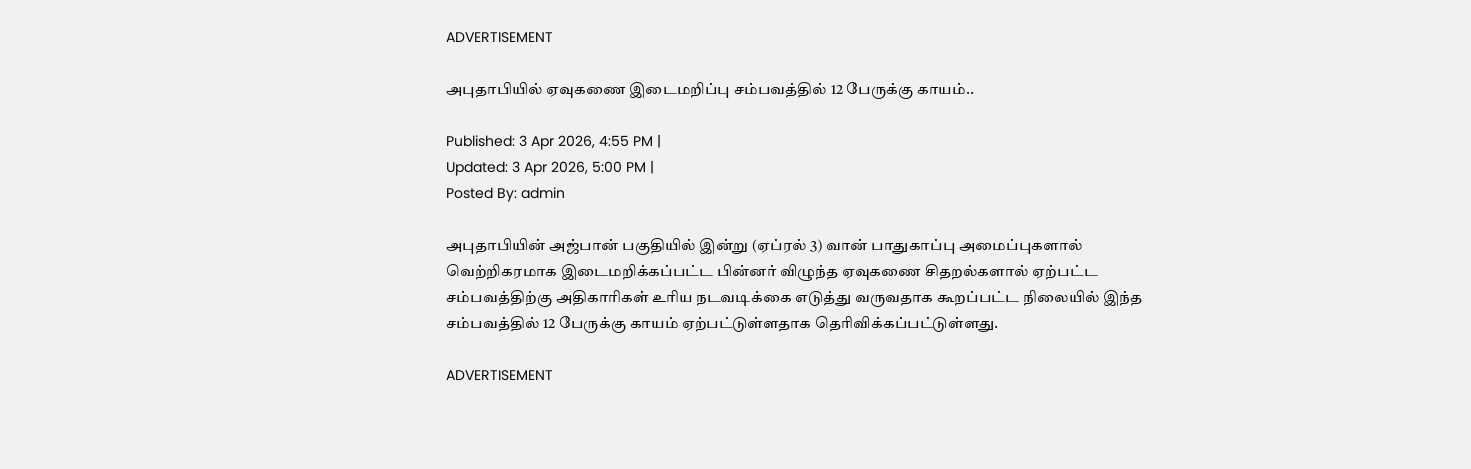ADVERTISEMENT

அபுதாபியில் ஏவுகணை இடைமறிப்பு சம்பவத்தில் 12 பேருக்கு காயம்..

Published: 3 Apr 2026, 4:55 PM |
Updated: 3 Apr 2026, 5:00 PM |
Posted By: admin

அபுதாபியின் அஜ்பான் பகுதியில் இன்று (ஏப்ரல் 3) வான் பாதுகாப்பு அமைப்புகளால் வெற்றிகரமாக இடைமறிக்கப்பட்ட பின்னர் விழுந்த ஏவுகணை சிதறல்களால் ஏற்பட்ட சம்பவத்திற்கு அதிகாரிகள் உரிய நடவடிக்கை எடுத்து வருவதாக கூறப்பட்ட நிலையில் இந்த சம்பவத்தில் 12 பேருக்கு காயம் ஏற்பட்டுள்ளதாக தெரிவிக்கப்பட்டுள்ளது.

ADVERTISEMENT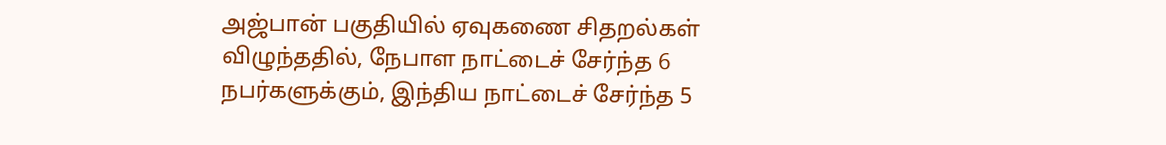அஜ்பான் பகுதியில் ஏவுகணை சிதறல்கள் விழுந்ததில், நேபாள நாட்டைச் சேர்ந்த 6 நபர்களுக்கும், இந்திய நாட்டைச் சேர்ந்த 5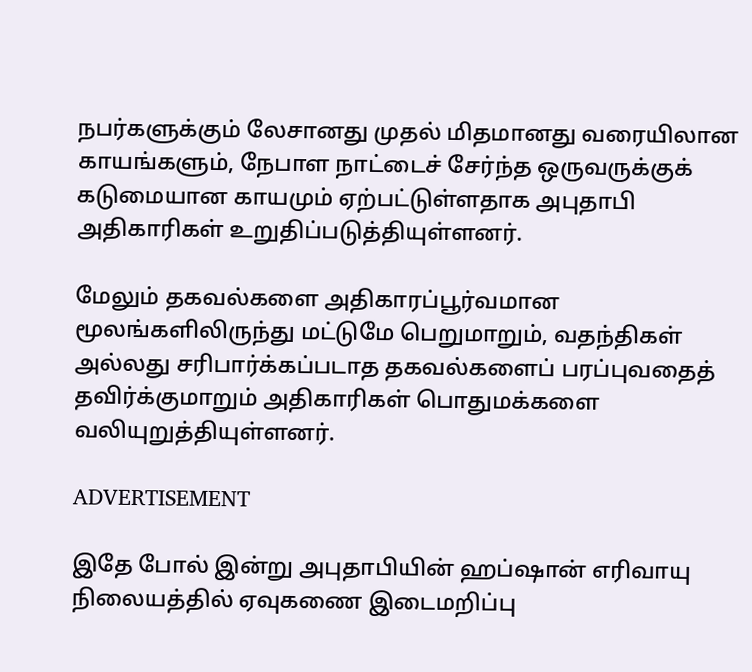நபர்களுக்கும் லேசானது முதல் மிதமானது வரையிலான காயங்களும், நேபாள நாட்டைச் சேர்ந்த ஒருவருக்குக் கடுமையான காயமும் ஏற்பட்டுள்ளதாக அபுதாபி அதிகாரிகள் உறுதிப்படுத்தியுள்ளனர்.

மேலும் தகவல்களை அதிகாரப்பூர்வமான மூலங்களிலிருந்து மட்டுமே பெறுமாறும், வதந்திகள் அல்லது சரிபார்க்கப்படாத தகவல்களைப் பரப்புவதைத் தவிர்க்குமாறும் அதிகாரிகள் பொதுமக்களை வலியுறுத்தியுள்ளனர்.

ADVERTISEMENT

இதே போல் இன்று அபுதாபியின் ஹப்ஷான் எரிவாயு நிலையத்தில் ஏவுகணை இடைமறிப்பு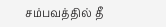சம்பவத்தில் தீ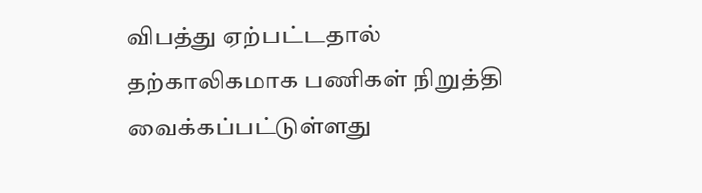விபத்து ஏற்பட்டதால் தற்காலிகமாக பணிகள் நிறுத்தி வைக்கப்பட்டுள்ளது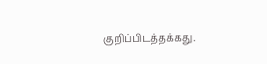குறிப்பிடத்தக்கது.